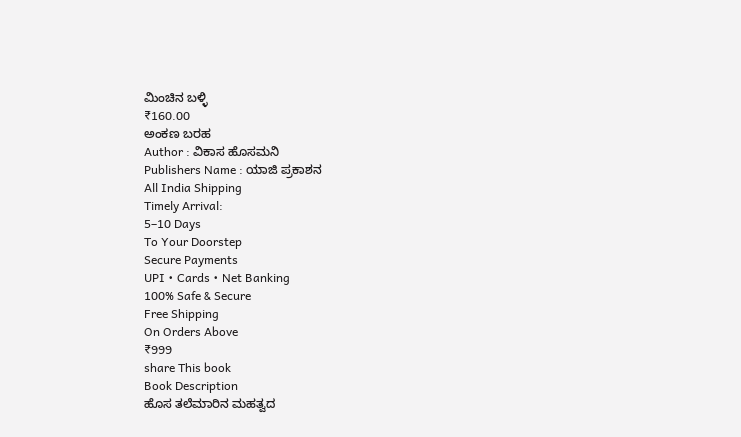ಮಿಂಚಿನ ಬಳ್ಳಿ
₹160.00
ಅಂಕಣ ಬರಹ
Author : ವಿಕಾಸ ಹೊಸಮನಿ
Publishers Name : ಯಾಜಿ ಪ್ರಕಾಶನ
All India Shipping
Timely Arrival:
5–10 Days
To Your Doorstep
Secure Payments
UPI • Cards • Net Banking
100% Safe & Secure
Free Shipping
On Orders Above
₹999
share This book
Book Description
ಹೊಸ ತಲೆಮಾರಿನ ಮಹತ್ವದ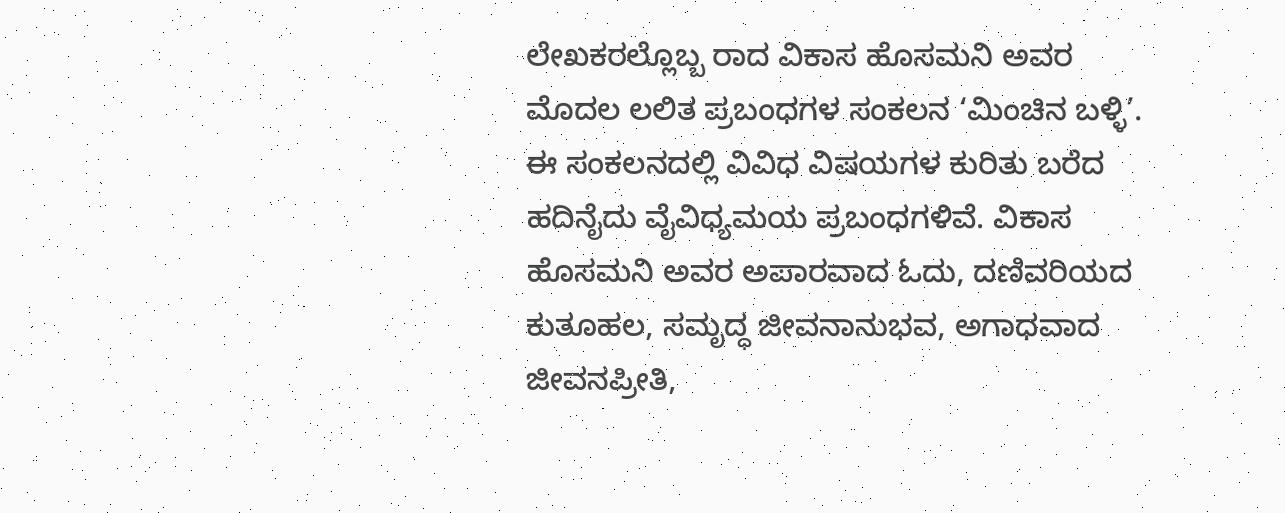ಲೇಖಕರಲ್ಲೊಬ್ಬ ರಾದ ವಿಕಾಸ ಹೊಸಮನಿ ಅವರ ಮೊದಲ ಲಲಿತ ಪ್ರಬಂಧಗಳ ಸಂಕಲನ ‘ಮಿಂಚಿನ ಬಳ್ಳಿ’. ಈ ಸಂಕಲನದಲ್ಲಿ ವಿವಿಧ ವಿಷಯಗಳ ಕುರಿತು ಬರೆದ ಹದಿನೈದು ವೈವಿಧ್ಯಮಯ ಪ್ರಬಂಧಗಳಿವೆ. ವಿಕಾಸ ಹೊಸಮನಿ ಅವರ ಅಪಾರವಾದ ಓದು, ದಣಿವರಿಯದ ಕುತೂಹಲ, ಸಮೃದ್ಧ ಜೀವನಾನುಭವ, ಅಗಾಧವಾದ ಜೀವನಪ್ರೀತಿ,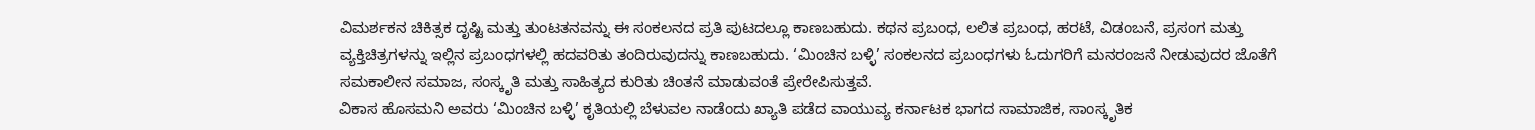ವಿಮರ್ಶಕನ ಚಿಕಿತ್ಸಕ ದೃಷ್ಟಿ ಮತ್ತು ತುಂಟತನವನ್ನು ಈ ಸಂಕಲನದ ಪ್ರತಿ ಪುಟದಲ್ಲೂ ಕಾಣಬಹುದು. ಕಥನ ಪ್ರಬಂಧ, ಲಲಿತ ಪ್ರಬಂಧ, ಹರಟೆ, ವಿಡಂಬನೆ, ಪ್ರಸಂಗ ಮತ್ತು ವ್ಯಕ್ತಿಚಿತ್ರಗಳನ್ನು ಇಲ್ಲಿನ ಪ್ರಬಂಧಗಳಲ್ಲಿ ಹದವರಿತು ತಂದಿರುವುದನ್ನು ಕಾಣಬಹುದು. ‘ಮಿಂಚಿನ ಬಳ್ಳಿ’ ಸಂಕಲನದ ಪ್ರಬಂಧಗಳು ಓದುಗರಿಗೆ ಮನರಂಜನೆ ನೀಡುವುದರ ಜೊತೆಗೆ ಸಮಕಾಲೀನ ಸಮಾಜ, ಸಂಸ್ಕೃತಿ ಮತ್ತು ಸಾಹಿತ್ಯದ ಕುರಿತು ಚಿಂತನೆ ಮಾಡುವಂತೆ ಪ್ರೇರೇಪಿಸುತ್ತವೆ.
ವಿಕಾಸ ಹೊಸಮನಿ ಅವರು ‘ಮಿಂಚಿನ ಬಳ್ಳಿ’ ಕೃತಿಯಲ್ಲಿ ಬೆಳುವಲ ನಾಡೆಂದು ಖ್ಯಾತಿ ಪಡೆದ ವಾಯುವ್ಯ ಕರ್ನಾಟಕ ಭಾಗದ ಸಾಮಾಜಿಕ, ಸಾಂಸ್ಕೃತಿಕ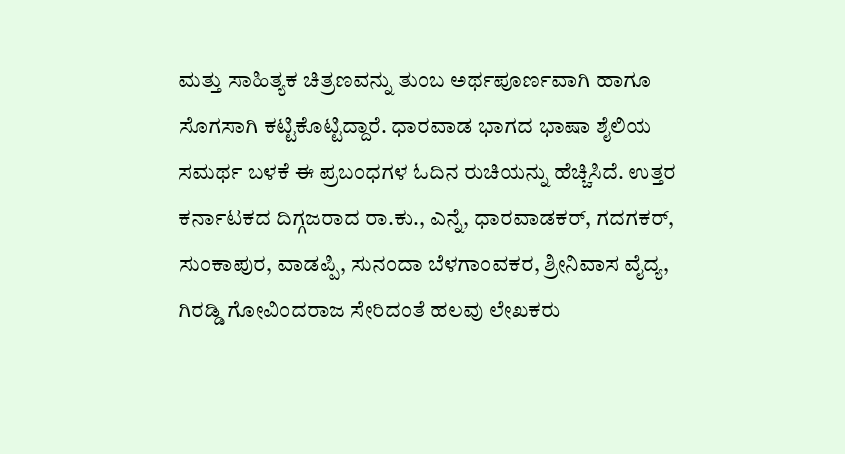ಮತ್ತು ಸಾಹಿತ್ಯಕ ಚಿತ್ರಣವನ್ನು ತುಂಬ ಅರ್ಥಪೂರ್ಣವಾಗಿ ಹಾಗೂ ಸೊಗಸಾಗಿ ಕಟ್ಟಿಕೊಟ್ಟಿದ್ದಾರೆ. ಧಾರವಾಡ ಭಾಗದ ಭಾಷಾ ಶೈಲಿಯ ಸಮರ್ಥ ಬಳಕೆ ಈ ಪ್ರಬಂಧಗಳ ಓದಿನ ರುಚಿಯನ್ನು ಹೆಚ್ಚಿಸಿದೆ. ಉತ್ತರ ಕರ್ನಾಟಕದ ದಿಗ್ಗಜರಾದ ರಾ.ಕು., ಎನ್ನೆ, ಧಾರವಾಡಕರ್, ಗದಗಕರ್, ಸುಂಕಾಪುರ, ವಾಡಪ್ಪಿ, ಸುನಂದಾ ಬೆಳಗಾಂವಕರ, ಶ್ರೀನಿವಾಸ ವೈದ್ಯ, ಗಿರಡ್ಡಿ ಗೋವಿಂದರಾಜ ಸೇರಿದಂತೆ ಹಲವು ಲೇಖಕರು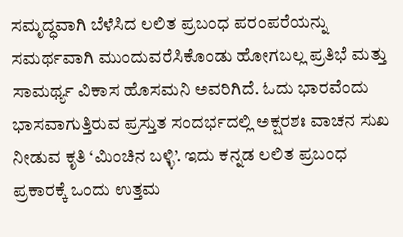ಸಮೃದ್ಧವಾಗಿ ಬೆಳೆಸಿದ ಲಲಿತ ಪ್ರಬಂಧ ಪರಂಪರೆಯನ್ನು ಸಮರ್ಥವಾಗಿ ಮುಂದುವರೆಸಿಕೊಂಡು ಹೋಗಬಲ್ಲ ಪ್ರತಿಭೆ ಮತ್ತು ಸಾಮರ್ಥ್ಯ ವಿಕಾಸ ಹೊಸಮನಿ ಅವರಿಗಿದೆ. ಓದು ಭಾರವೆಂದು ಭಾಸವಾಗುತ್ತಿರುವ ಪ್ರಸ್ತುತ ಸಂದರ್ಭದಲ್ಲಿ ಅಕ್ಷರಶಃ ವಾಚನ ಸುಖ ನೀಡುವ ಕೃತಿ ‘ಮಿಂಚಿನ ಬಳ್ಳಿ’. ಇದು ಕನ್ನಡ ಲಲಿತ ಪ್ರಬಂಧ ಪ್ರಕಾರಕ್ಕೆ ಒಂದು ಉತ್ತಮ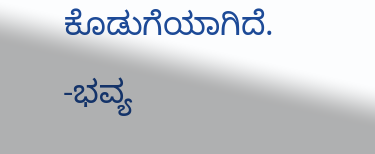ಕೊಡುಗೆಯಾಗಿದೆ.
-ಭವ್ಯ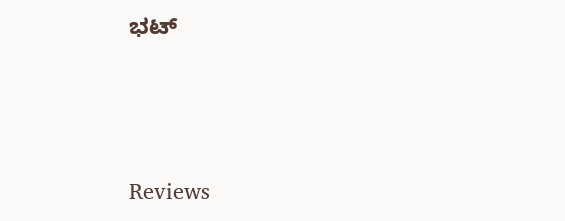ಭಟ್




Reviews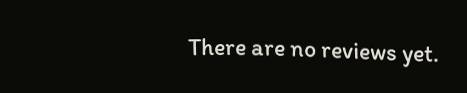There are no reviews yet.